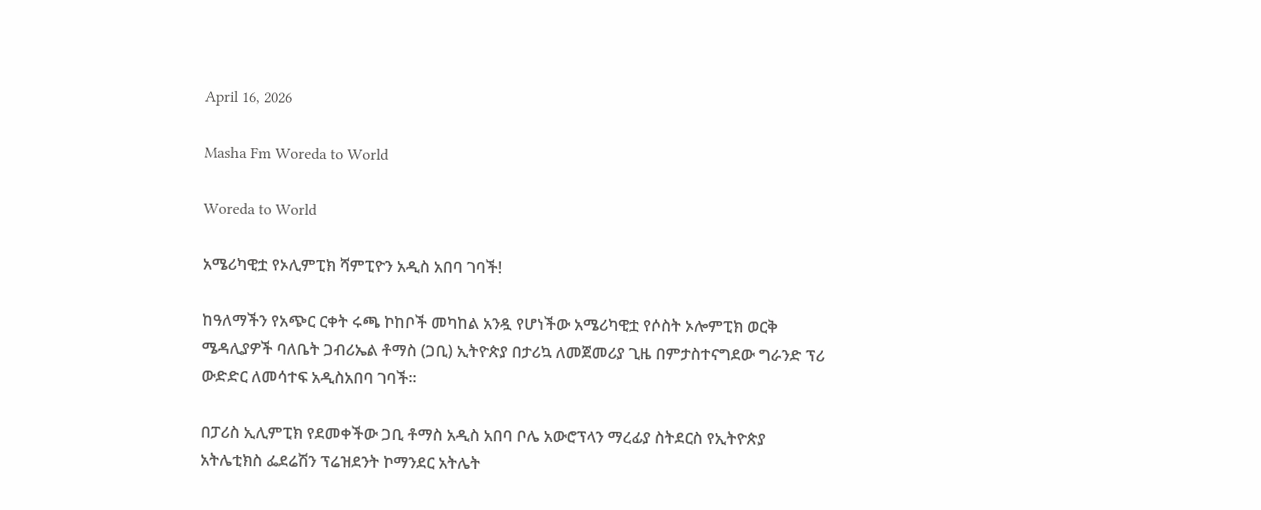April 16, 2026

Masha Fm Woreda to World

Woreda to World

አሜሪካዊቷ የኦሊምፒክ ሻምፒዮን አዲስ አበባ ገባች!

ከዓለማችን የአጭር ርቀት ሩጫ ኮከቦች መካከል አንዷ የሆነችው አሜሪካዊቷ የሶስት ኦሎምፒክ ወርቅ ሜዳሊያዎች ባለቤት ጋብሪኤል ቶማስ (ጋቢ) ኢትዮጵያ በታሪኳ ለመጀመሪያ ጊዜ በምታስተናግደው ግራንድ ፕሪ ውድድር ለመሳተፍ አዲስአበባ ገባች።

በፓሪስ ኢሊምፒክ የደመቀችው ጋቢ ቶማስ አዲስ አበባ ቦሌ አውሮፕላን ማረፊያ ስትደርስ የኢትዮጵያ አትሌቲክስ ፌደሬሽን ፕሬዝደንት ኮማንደር አትሌት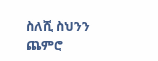ስለሺ ስህንን ጨምሮ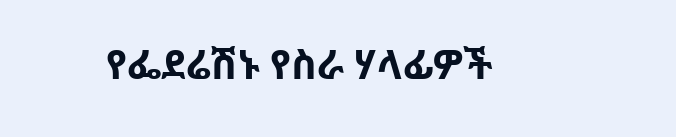የፌደሬሽኑ የስራ ሃላፊዎች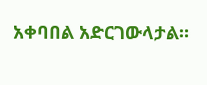አቀባበል አድርገውላታል።